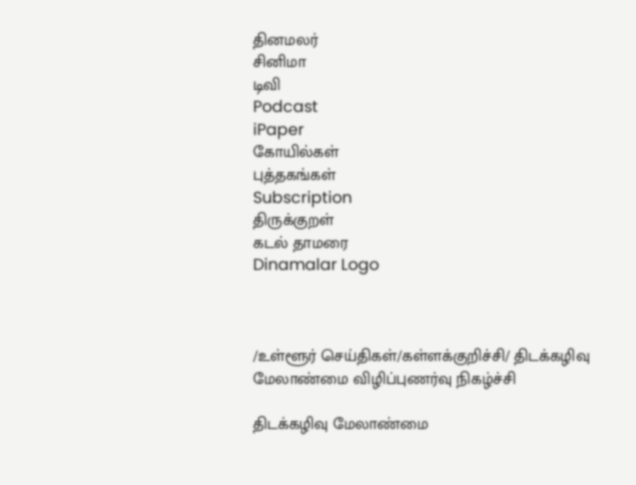தினமலர்
சினிமா
டிவி
Podcast
iPaper
கோயில்கள்
புத்தகங்கள்
Subscription
திருக்குறள்
கடல் தாமரை
Dinamalar Logo



/உள்ளூர் செய்திகள்/கள்ளக்குறிச்சி/ திடக்கழிவு மேலாண்மை விழிப்புணர்வு நிகழ்ச்சி

திடக்கழிவு மேலாண்மை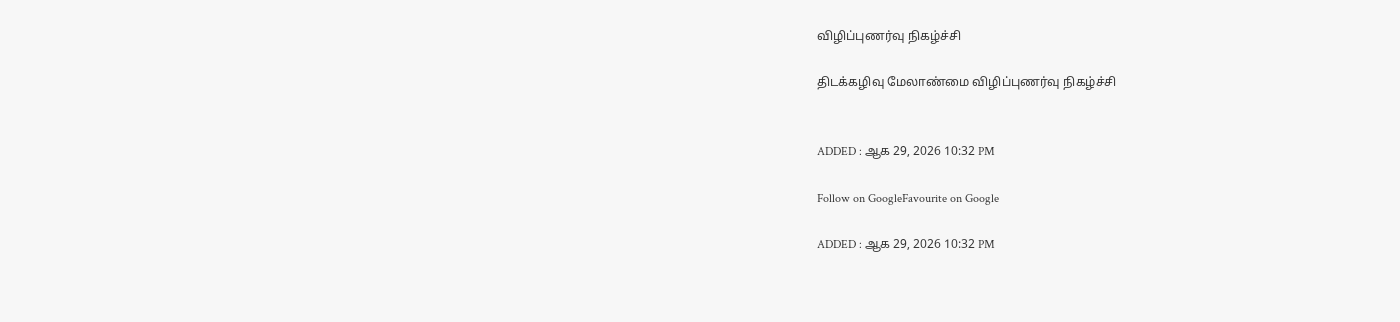விழிப்புணர்வு நிகழ்ச்சி

திடக்கழிவு மேலாண்மை விழிப்புணர்வு நிகழ்ச்சி


ADDED : ஆக 29, 2026 10:32 PM

Follow on GoogleFavourite on Google

ADDED : ஆக 29, 2026 10:32 PM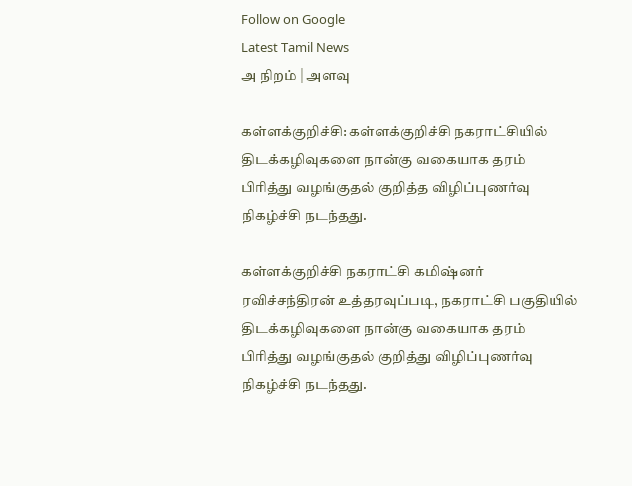Follow on Google
Latest Tamil News
அ நிறம் | அளவு

கள்ளக்குறிச்சி: கள்ளக்குறிச்சி நகராட்சியில் திடக்கழிவுகளை நான்கு வகையாக தரம் பிரித்து வழங்குதல் குறித்த விழிப்புணர்வு நிகழ்ச்சி நடந்தது.

கள்ளக்குறிச்சி நகராட்சி கமிஷ்னர் ரவிச்சந்திரன் உத்தரவுப்படி, நகராட்சி பகுதியில் திடக்கழிவுகளை நான்கு வகையாக தரம் பிரித்து வழங்குதல் குறித்து விழிப்புணர்வு நிகழ்ச்சி நடந்தது.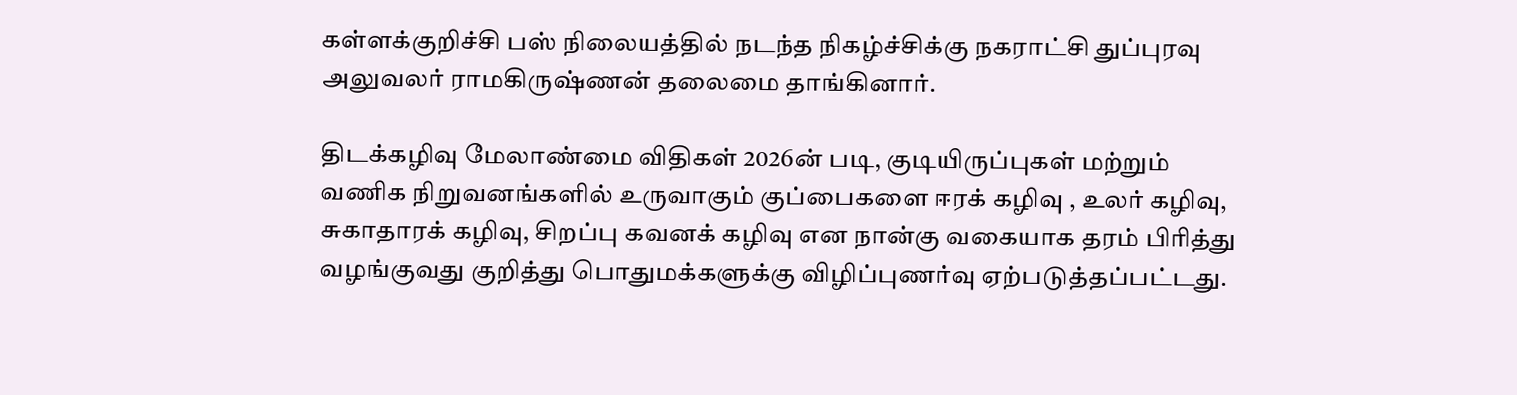கள்ளக்குறிச்சி பஸ் நிலையத்தில் நடந்த நிகழ்ச்சிக்கு நகராட்சி துப்புரவு அலுவலர் ராமகிருஷ்ணன் தலைமை தாங்கினார்.

திடக்கழிவு மேலாண்மை விதிகள் 2026ன் படி, குடியிருப்புகள் மற்றும் வணிக நிறுவனங்களில் உருவாகும் குப்பைகளை ஈரக் கழிவு , உலர் கழிவு, சுகாதாரக் கழிவு, சிறப்பு கவனக் கழிவு என நான்கு வகையாக தரம் பிரித்து வழங்குவது குறித்து பொதுமக்களுக்கு விழிப்புணர்வு ஏற்படுத்தப்பட்டது.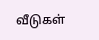வீடுகள்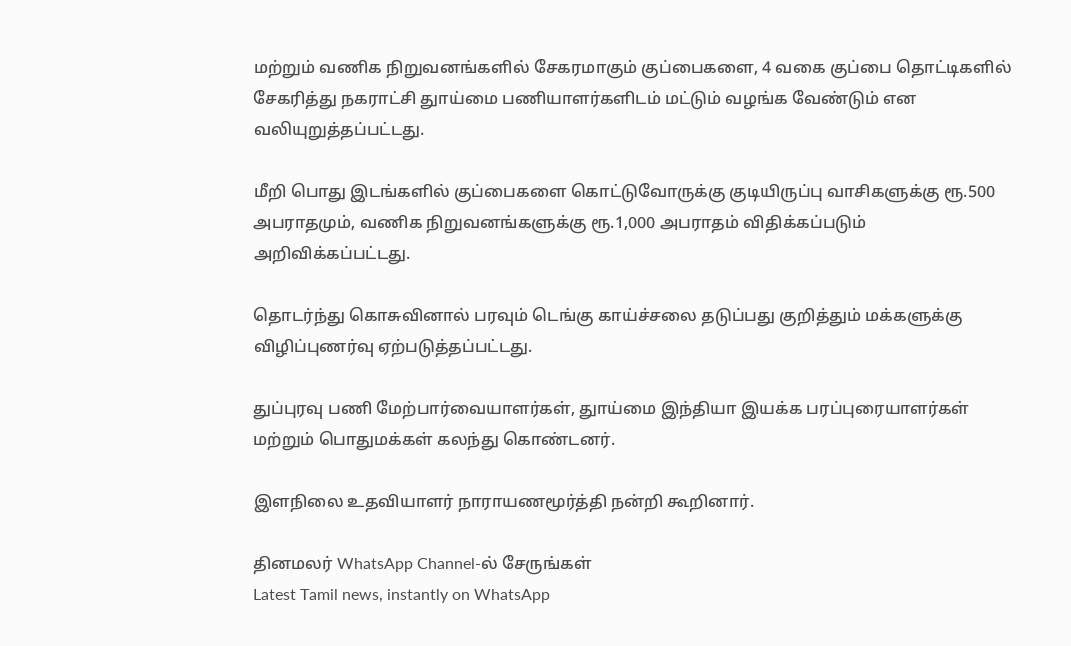மற்றும் வணிக நிறுவனங்களில் சேகரமாகும் குப்பைகளை, 4 வகை குப்பை தொட்டிகளில் சேகரித்து நகராட்சி துாய்மை பணியாளர்களிடம் மட்டும் வழங்க வேண்டும் என வலியுறுத்தப்பட்டது.

மீறி பொது இடங்களில் குப்பைகளை கொட்டுவோருக்கு குடியிருப்பு வாசிகளுக்கு ரூ.500 அபராதமும், வணிக நிறுவனங்களுக்கு ரூ.1,000 அபராதம் விதிக்கப்படும் அறிவிக்கப்பட்டது.

தொடர்ந்து கொசுவினால் பரவும் டெங்கு காய்ச்சலை தடுப்பது குறித்தும் மக்களுக்கு விழிப்புணர்வு ஏற்படுத்தப்பட்டது.

துப்புரவு பணி மேற்பார்வையாளர்கள், துாய்மை இந்தியா இயக்க பரப்புரையாளர்கள் மற்றும் பொதுமக்கள் கலந்து கொண்டனர்.

இளநிலை உதவியாளர் நாராயணமூர்த்தி நன்றி கூறினார்.

தினமலர் WhatsApp Channel-ல் சேருங்கள்
Latest Tamil news, instantly on WhatsApp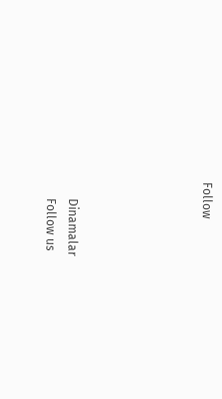Follow





      Dinamalar
      Follow us